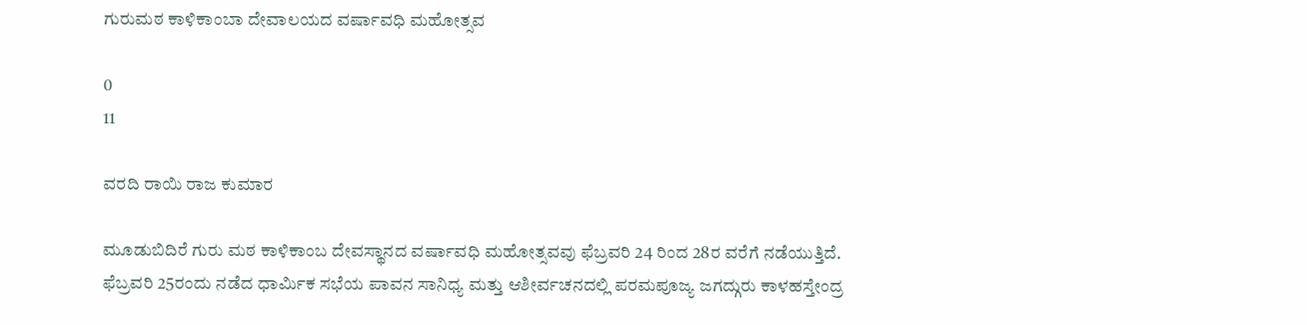ಗುರುಮಠ ಕಾಳಿಕಾಂಬಾ ದೇವಾಲಯದ ವರ್ಷಾವಧಿ ಮಹೋತ್ಸವ

0
11

ವರದಿ ರಾಯಿ ರಾಜ ಕುಮಾರ

ಮೂಡುಬಿದಿರೆ ಗುರು ಮಠ ಕಾಳಿಕಾಂಬ ದೇವಸ್ಥಾನದ ವರ್ಷಾವಧಿ ಮಹೋತ್ಸವವು ಫೆಬ್ರವರಿ 24 ರಿಂದ 28ರ ವರೆಗೆ ನಡೆಯುತ್ತಿದೆ. ಫೆಬ್ರವರಿ 25ರಂದು ನಡೆದ ಧಾರ್ಮಿಕ ಸಭೆಯ ಪಾವನ ಸಾನಿಧ್ಯ ಮತ್ತು ಆಶೀರ್ವಚನದಲ್ಲಿ ಪರಮಪೂಜ್ಯ ಜಗದ್ಗುರು ಕಾಳಹಸ್ತೇಂದ್ರ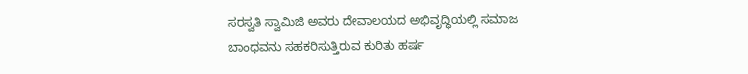ಸರಸ್ವತಿ ಸ್ವಾಮಿಜಿ ಅವರು ದೇವಾಲಯದ ಅಭಿವೃದ್ಧಿಯಲ್ಲಿ ಸಮಾಜ ಬಾಂಧವನು ಸಹಕರಿಸುತ್ತಿರುವ ಕುರಿತು ಹರ್ಷ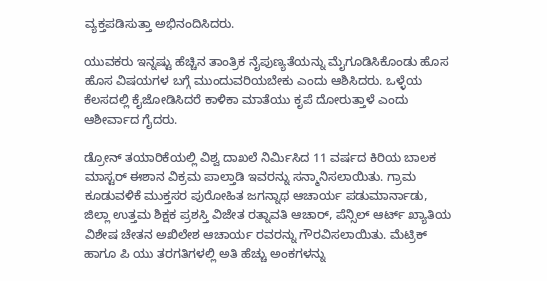ವ್ಯಕ್ತಪಡಿಸುತ್ತಾ ಅಭಿನಂದಿಸಿದರು.

ಯುವಕರು ಇನ್ನಷ್ಟು ಹೆಚ್ಚಿನ ತಾಂತ್ರಿಕ ನೈಪುಣ್ಯತೆಯನ್ನು ಮೈಗೂಡಿಸಿಕೊಂಡು ಹೊಸ ಹೊಸ ವಿಷಯಗಳ ಬಗ್ಗೆ ಮುಂದುವರಿಯಬೇಕು ಎಂದು ಆಶಿಸಿದರು. ಒಳ್ಳೆಯ ಕೆಲಸದಲ್ಲಿ ಕೈಜೋಡಿಸಿದರೆ ಕಾಳಿಕಾ ಮಾತೆಯು ಕೃಪೆ ದೋರುತ್ತಾಳೆ ಎಂದು ಆಶೀರ್ವಾದ ಗೈದರು.

ಡ್ರೋನ್ ತಯಾರಿಕೆಯಲ್ಲಿ ವಿಶ್ವ ದಾಖಲೆ ನಿರ್ಮಿಸಿದ 11 ವರ್ಷದ ಕಿರಿಯ ಬಾಲಕ ಮಾಸ್ಟರ್ ಈಶಾನ ವಿಕ್ರಮ ಪಾಲ್ತಾಡಿ ಇವರನ್ನು ಸನ್ಮಾನಿಸಲಾಯಿತು. ಗ್ರಾಮ ಕೂಡುವಳಿಕೆ ಮುಕ್ತಸರ ಪುರೋಹಿತ ಜಗನ್ನಾಥ ಆಚಾರ್ಯ ಪಡುಮಾರ್ನಾಡು, ಜಿಲ್ಲಾ ಉತ್ತಮ ಶಿಕ್ಷಕ ಪ್ರಶಸ್ತಿ ವಿಜೇತ ರತ್ನಾವತಿ ಆಚಾರ್, ಪೆನ್ಸಿಲ್ ಆರ್ಟ್ ಖ್ಯಾತಿಯ ವಿಶೇಷ ಚೇತನ ಅಖಿಲೇಶ ಆಚಾರ್ಯ ರವರನ್ನು ಗೌರವಿಸಲಾಯಿತು. ಮೆಟ್ರಿಕ್ ಹಾಗೂ ಪಿ ಯು ತರಗತಿಗಳಲ್ಲಿ ಅತಿ ಹೆಚ್ಚು ಅಂಕಗಳನ್ನು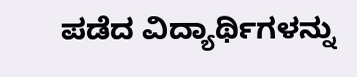ಪಡೆದ ವಿದ್ಯಾರ್ಥಿಗಳನ್ನು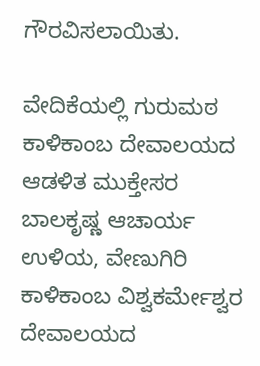ಗೌರವಿಸಲಾಯಿತು.

ವೇದಿಕೆಯಲ್ಲಿ ಗುರುಮಠ ಕಾಳಿಕಾಂಬ ದೇವಾಲಯದ ಆಡಳಿತ ಮುಕ್ತೇಸರ ಬಾಲಕೃಷ್ಣ ಆಚಾರ್ಯ ಉಳಿಯ, ವೇಣುಗಿರಿ ಕಾಳಿಕಾಂಬ ವಿಶ್ವಕರ್ಮೇಶ್ವರ ದೇವಾಲಯದ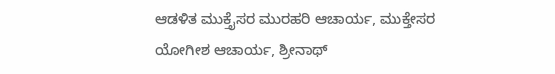ಆಡಳಿತ ಮುಕ್ತೈಸರ ಮುರಹರಿ ಆಚಾರ್ಯ, ಮುಕ್ತೇಸರ ಯೋಗೀಶ ಆಚಾರ್ಯ, ಶ್ರೀನಾಥ್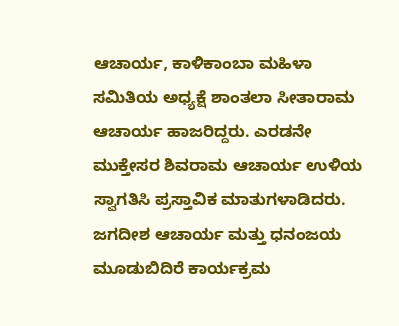ಆಚಾರ್ಯ, ಕಾಳಿಕಾಂಬಾ ಮಹಿಳಾ ಸಮಿತಿಯ ಅಧ್ಯಕ್ಷೆ ಶಾಂತಲಾ ಸೀತಾರಾಮ ಆಚಾರ್ಯ ಹಾಜರಿದ್ದರು. ಎರಡನೇ ಮುಕ್ತೇಸರ ಶಿವರಾಮ ಆಚಾರ್ಯ ಉಳಿಯ ಸ್ವಾಗತಿಸಿ ಪ್ರಸ್ತಾವಿಕ ಮಾತುಗಳಾಡಿದರು. ಜಗದೀಶ ಆಚಾರ್ಯ ಮತ್ತು ಧನಂಜಯ ಮೂಡುಬಿದಿರೆ ಕಾರ್ಯಕ್ರಮ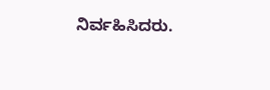ನಿರ್ವಹಿಸಿದರು.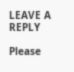LEAVE A REPLY

Please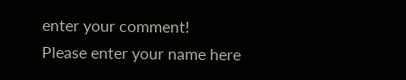enter your comment!
Please enter your name here